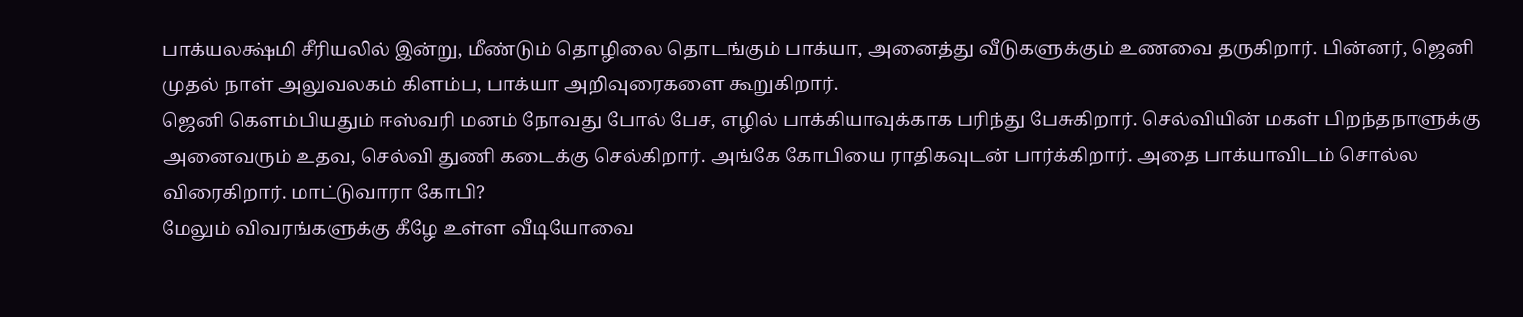பாக்யலக்ஷ்மி சீரியலில் இன்று, மீண்டும் தொழிலை தொடங்கும் பாக்யா, அனைத்து வீடுகளுக்கும் உணவை தருகிறார். பின்னர், ஜெனி முதல் நாள் அலுவலகம் கிளம்ப, பாக்யா அறிவுரைகளை கூறுகிறார்.
ஜெனி கெளம்பியதும் ஈஸ்வரி மனம் நோவது போல் பேச, எழில் பாக்கியாவுக்காக பரிந்து பேசுகிறார். செல்வியின் மகள் பிறந்தநாளுக்கு அனைவரும் உதவ, செல்வி துணி கடைக்கு செல்கிறார். அங்கே கோபியை ராதிகவுடன் பார்க்கிறார். அதை பாக்யாவிடம் சொல்ல விரைகிறார். மாட்டுவாரா கோபி?
மேலும் விவரங்களுக்கு கீழே உள்ள வீடியோவை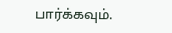பார்க்கவும்.